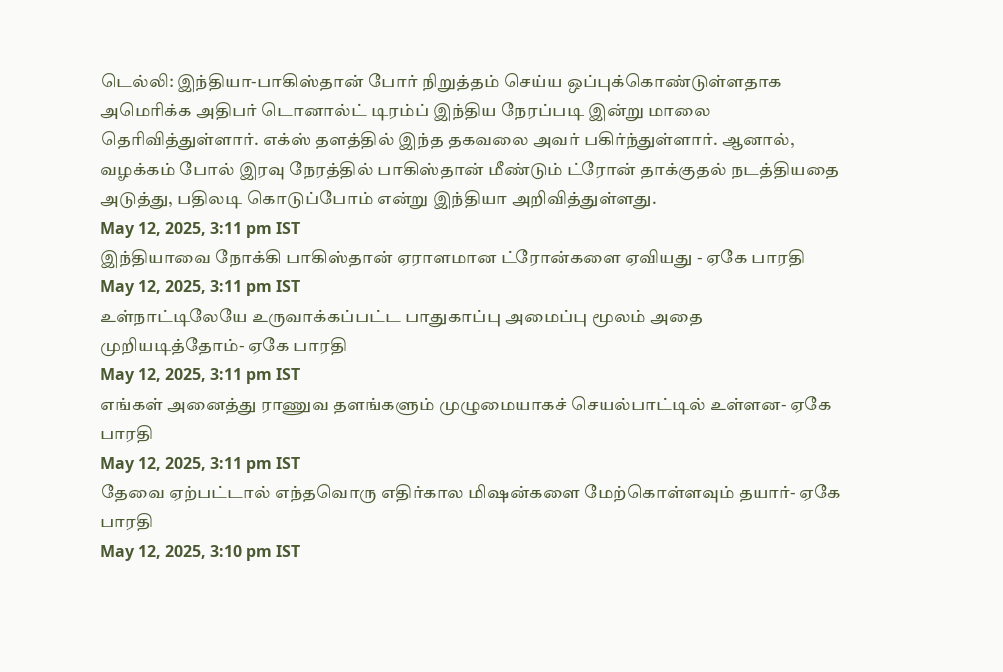டெல்லி: இந்தியா-பாகிஸ்தான் போர் நிறுத்தம் செய்ய ஒப்புக்கொண்டுள்ளதாக அமெரிக்க அதிபர் டொனால்ட் டிரம்ப் இந்திய நேரப்படி இன்று மாலை தெரிவித்துள்ளார். எக்ஸ் தளத்தில் இந்த தகவலை அவர் பகிர்ந்துள்ளார். ஆனால், வழக்கம் போல் இரவு நேரத்தில் பாகிஸ்தான் மீண்டும் ட்ரோன் தாக்குதல் நடத்தியதை அடுத்து, பதிலடி கொடுப்போம் என்று இந்தியா அறிவித்துள்ளது.
May 12, 2025, 3:11 pm IST
இந்தியாவை நோக்கி பாகிஸ்தான் ஏராளமான ட்ரோன்களை ஏவியது - ஏகே பாரதி
May 12, 2025, 3:11 pm IST
உள்நாட்டிலேயே உருவாக்கப்பட்ட பாதுகாப்பு அமைப்பு மூலம் அதை முறியடித்தோம்- ஏகே பாரதி
May 12, 2025, 3:11 pm IST
எங்கள் அனைத்து ராணுவ தளங்களும் முழுமையாகச் செயல்பாட்டில் உள்ளன- ஏகே பாரதி
May 12, 2025, 3:11 pm IST
தேவை ஏற்பட்டால் எந்தவொரு எதிர்கால மிஷன்களை மேற்கொள்ளவும் தயார்- ஏகே பாரதி
May 12, 2025, 3:10 pm IST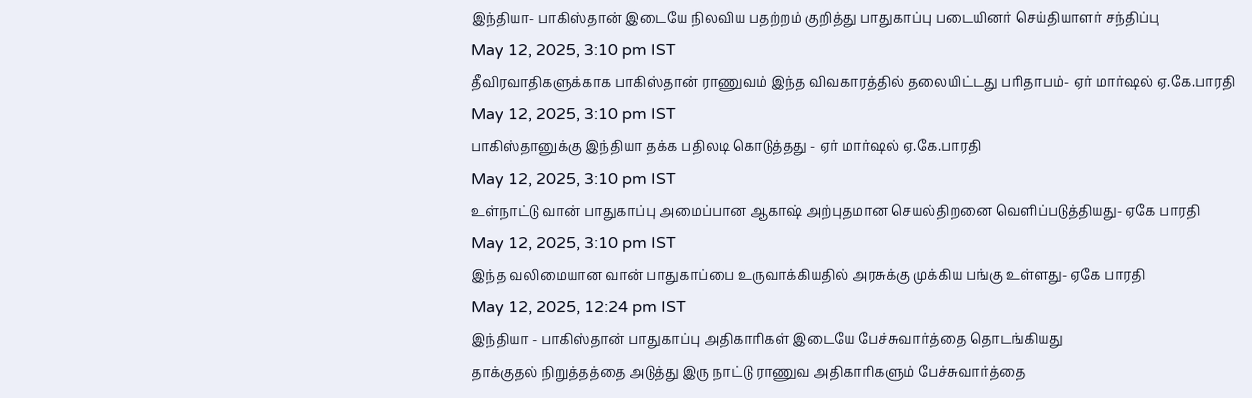இந்தியா- பாகிஸ்தான் இடையே நிலவிய பதற்றம் குறித்து பாதுகாப்பு படையினர் செய்தியாளர் சந்திப்பு
May 12, 2025, 3:10 pm IST
தீவிரவாதிகளுக்காக பாகிஸ்தான் ராணுவம் இந்த விவகாரத்தில் தலையிட்டது பரிதாபம்- ஏர் மார்ஷல் ஏ.கே.பாரதி
May 12, 2025, 3:10 pm IST
பாகிஸ்தானுக்கு இந்தியா தக்க பதிலடி கொடுத்தது - ஏர் மார்ஷல் ஏ.கே.பாரதி
May 12, 2025, 3:10 pm IST
உள்நாட்டு வான் பாதுகாப்பு அமைப்பான ஆகாஷ் அற்புதமான செயல்திறனை வெளிப்படுத்தியது- ஏகே பாரதி
May 12, 2025, 3:10 pm IST
இந்த வலிமையான வான் பாதுகாப்பை உருவாக்கியதில் அரசுக்கு முக்கிய பங்கு உள்ளது- ஏகே பாரதி
May 12, 2025, 12:24 pm IST
இந்தியா - பாகிஸ்தான் பாதுகாப்பு அதிகாரிகள் இடையே பேச்சுவார்த்தை தொடங்கியது
தாக்குதல் நிறுத்தத்தை அடுத்து இரு நாட்டு ராணுவ அதிகாரிகளும் பேச்சுவார்த்தை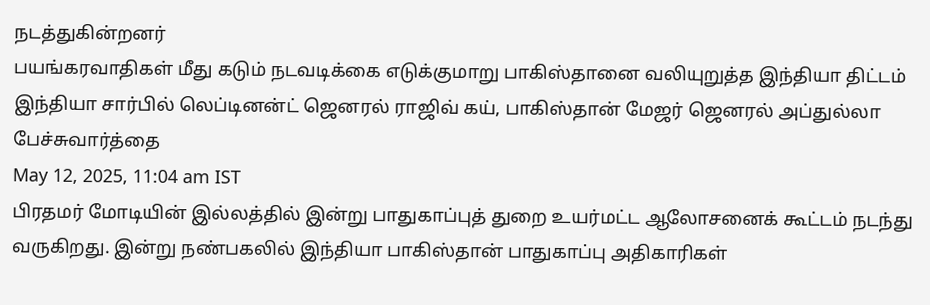நடத்துகின்றனர்
பயங்கரவாதிகள் மீது கடும் நடவடிக்கை எடுக்குமாறு பாகிஸ்தானை வலியுறுத்த இந்தியா திட்டம்
இந்தியா சார்பில் லெப்டினன்ட் ஜெனரல் ராஜிவ் கய், பாகிஸ்தான் மேஜர் ஜெனரல் அப்துல்லா பேச்சுவார்த்தை
May 12, 2025, 11:04 am IST
பிரதமர் மோடியின் இல்லத்தில் இன்று பாதுகாப்புத் துறை உயர்மட்ட ஆலோசனைக் கூட்டம் நடந்து வருகிறது. இன்று நண்பகலில் இந்தியா பாகிஸ்தான் பாதுகாப்பு அதிகாரிகள்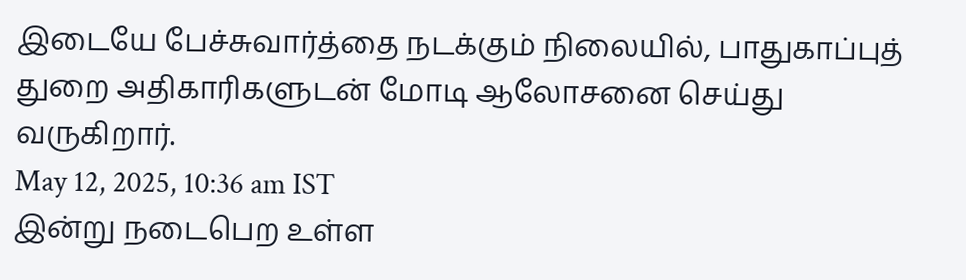இடையே பேச்சுவார்த்தை நடக்கும் நிலையில், பாதுகாப்புத் துறை அதிகாரிகளுடன் மோடி ஆலோசனை செய்து வருகிறார்.
May 12, 2025, 10:36 am IST
இன்று நடைபெற உள்ள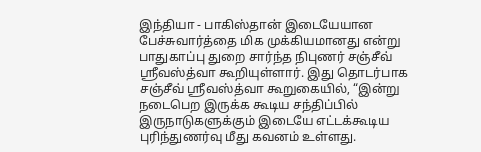இந்தியா - பாகிஸ்தான் இடையேயான பேச்சுவார்த்தை மிக முக்கியமானது என்று பாதுகாப்பு துறை சார்ந்த நிபுணர் சஞ்சீவ் ஸ்ரீவஸ்த்வா கூறியுள்ளார். இது தொடர்பாக சஞ்சீவ் ஸ்ரீவஸ்த்வா கூறுகையில், “இன்று நடைபெற இருக்க கூடிய சந்திப்பில் இருநாடுகளுக்கும் இடையே எட்டக்கூடிய புரிந்துணர்வு மீது கவனம் உள்ளது.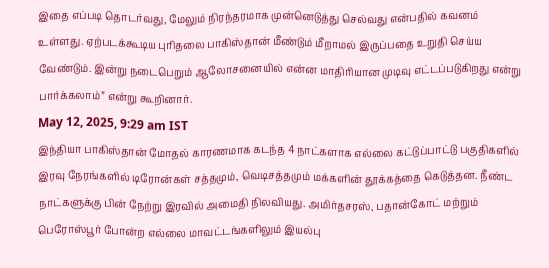இதை எப்படி தொடர்வது, மேலும் நிரந்தரமாக முன்னெடுத்து செல்வது என்பதில் கவனம் உள்ளது. ஏற்படக்கூடிய புரிதலை பாகிஸ்தான் மீண்டும் மீறாமல் இருப்பதை உறுதி செய்ய வேண்டும். இன்று நடைபெறும் ஆலோசனையில் என்ன மாதிரியான முடிவு எட்டப்படுகிறது என்று பார்க்கலாம்” என்று கூறினார்.
May 12, 2025, 9:29 am IST
இந்தியா பாகிஸ்தான் மோதல் காரணமாக கடந்த 4 நாட்களாக எல்லை கட்டுப்பாட்டு பகுதிகளில் இரவு நேரங்களில் டிரோன்கள் சத்தமும், வெடிசத்தமும் மக்களின் தூக்கத்தை கெடுத்தன. நீண்ட நாட்களுக்கு பின் நேற்று இரவில் அமைதி நிலவியது. அமிர்தசரஸ், பதான்கோட் மற்றும் பெரோஸ்பூர் போன்ற எல்லை மாவட்டங்களிலும் இயல்பு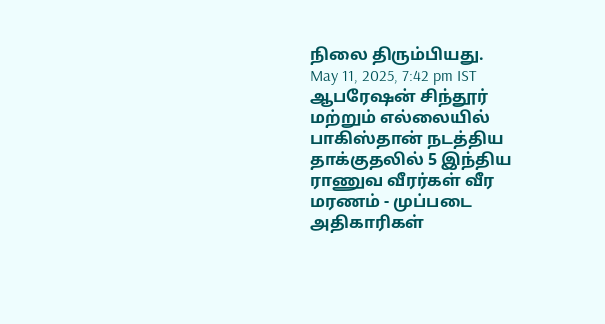நிலை திரும்பியது.
May 11, 2025, 7:42 pm IST
ஆபரேஷன் சிந்தூர் மற்றும் எல்லையில் பாகிஸ்தான் நடத்திய தாக்குதலில் 5 இந்திய ராணுவ வீரர்கள் வீர மரணம் - முப்படை அதிகாரிகள்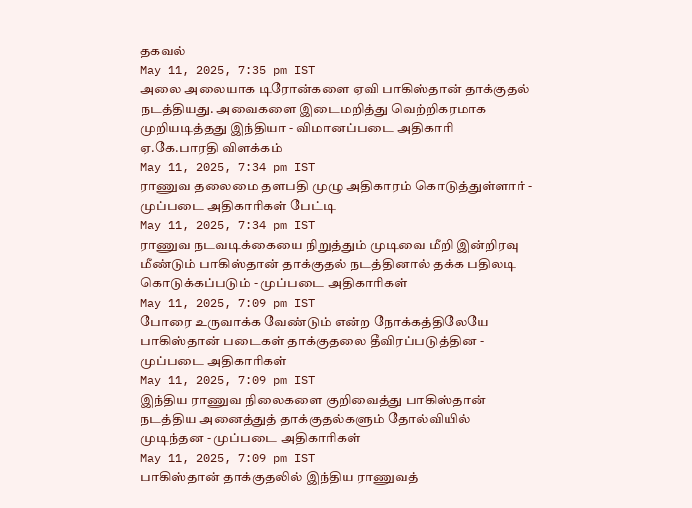தகவல்
May 11, 2025, 7:35 pm IST
அலை அலையாக டிரோன்களை ஏவி பாகிஸ்தான் தாக்குதல் நடத்தியது. அவைகளை இடைமறித்து வெற்றிகரமாக முறியடித்தது இந்தியா - விமானப்படை அதிகாரி ஏ.கே.பாரதி விளக்கம்
May 11, 2025, 7:34 pm IST
ராணுவ தலைமை தளபதி முழு அதிகாரம் கொடுத்துள்ளார் - முப்படை அதிகாரிகள் பேட்டி
May 11, 2025, 7:34 pm IST
ராணுவ நடவடிக்கையை நிறுத்தும் முடிவை மீறி இன்றிரவு மீண்டும் பாகிஸ்தான் தாக்குதல் நடத்தினால் தக்க பதிலடி கொடுக்கப்படும் - முப்படை அதிகாரிகள்
May 11, 2025, 7:09 pm IST
போரை உருவாக்க வேண்டும் என்ற நோக்கத்திலேயே பாகிஸ்தான் படைகள் தாக்குதலை தீவிரப்படுத்தின - முப்படை அதிகாரிகள்
May 11, 2025, 7:09 pm IST
இந்திய ராணுவ நிலைகளை குறிவைத்து பாகிஸ்தான் நடத்திய அனைத்துத் தாக்குதல்களும் தோல்வியில் முடிந்தன - முப்படை அதிகாரிகள்
May 11, 2025, 7:09 pm IST
பாகிஸ்தான் தாக்குதலில் இந்திய ராணுவத்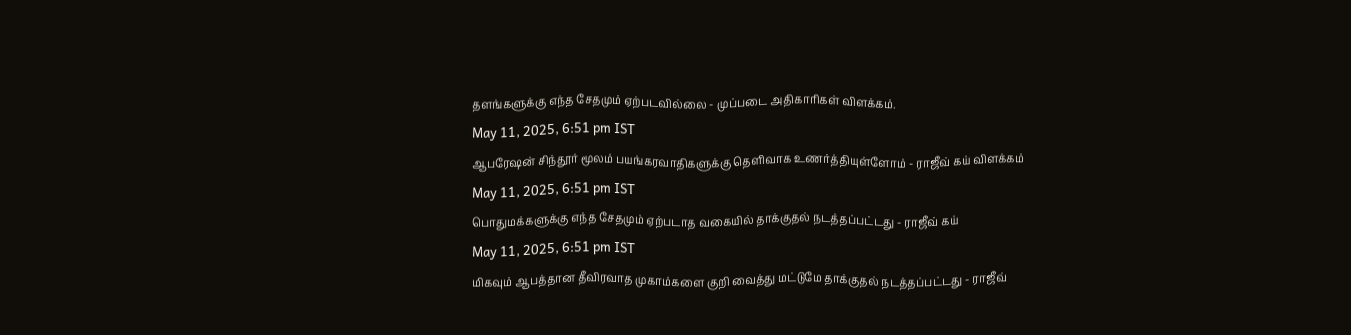தளங்களுக்கு எந்த சேதமும் ஏற்படவில்லை - முப்படை அதிகாரிகள் விளக்கம்.
May 11, 2025, 6:51 pm IST
ஆபரேஷன் சிந்தூர் மூலம் பயங்கரவாதிகளுக்கு தெளிவாக உணர்த்தியுள்ளோம் - ராஜீவ் கய் விளக்கம்
May 11, 2025, 6:51 pm IST
பொதுமக்களுக்கு எந்த சேதமும் ஏற்படாத வகையில் தாக்குதல் நடத்தப்பட்டது - ராஜீவ் கய்
May 11, 2025, 6:51 pm IST
மிகவும் ஆபத்தான தீவிரவாத முகாம்களை குறி வைத்து மட்டுமே தாக்குதல் நடத்தப்பட்டது - ராஜீவ்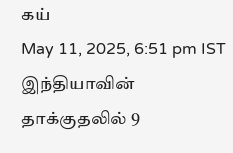கய்
May 11, 2025, 6:51 pm IST
இந்தியாவின் தாக்குதலில் 9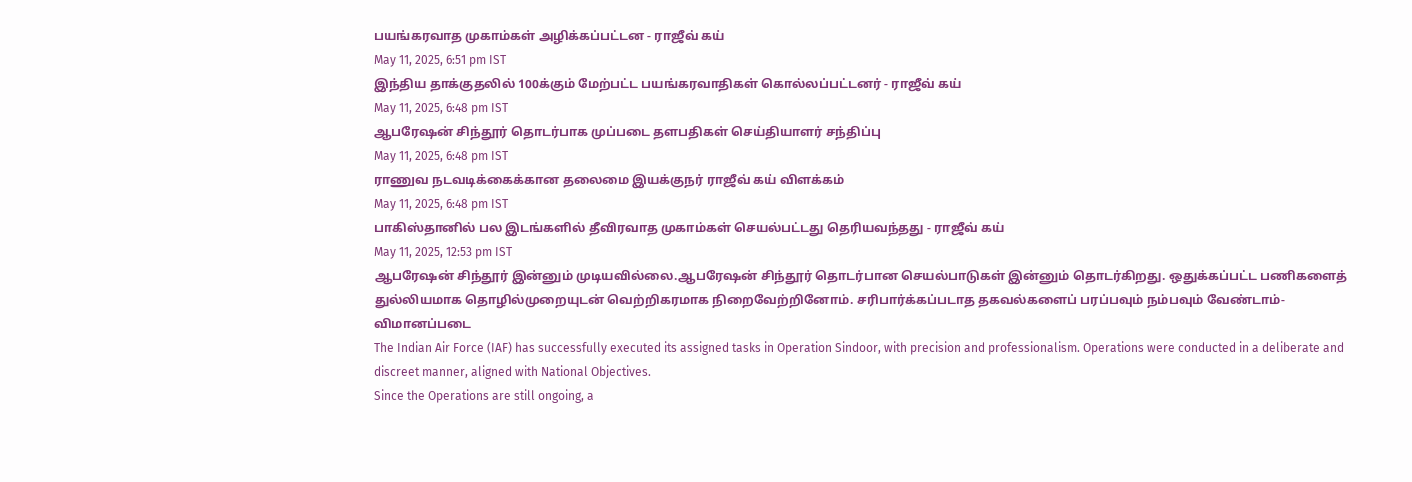பயங்கரவாத முகாம்கள் அழிக்கப்பட்டன - ராஜீவ் கய்
May 11, 2025, 6:51 pm IST
இந்திய தாக்குதலில் 100க்கும் மேற்பட்ட பயங்கரவாதிகள் கொல்லப்பட்டனர் - ராஜீவ் கய்
May 11, 2025, 6:48 pm IST
ஆபரேஷன் சிந்தூர் தொடர்பாக முப்படை தளபதிகள் செய்தியாளர் சந்திப்பு
May 11, 2025, 6:48 pm IST
ராணுவ நடவடிக்கைக்கான தலைமை இயக்குநர் ராஜீவ் கய் விளக்கம்
May 11, 2025, 6:48 pm IST
பாகிஸ்தானில் பல இடங்களில் தீவிரவாத முகாம்கள் செயல்பட்டது தெரியவந்தது - ராஜீவ் கய்
May 11, 2025, 12:53 pm IST
ஆபரேஷன் சிந்தூர் இன்னும் முடியவில்லை.ஆபரேஷன் சிந்தூர் தொடர்பான செயல்பாடுகள் இன்னும் தொடர்கிறது. ஒதுக்கப்பட்ட பணிகளைத் துல்லியமாக தொழில்முறையுடன் வெற்றிகரமாக நிறைவேற்றினோம். சரிபார்க்கப்படாத தகவல்களைப் பரப்பவும் நம்பவும் வேண்டாம்- விமானப்படை
The Indian Air Force (IAF) has successfully executed its assigned tasks in Operation Sindoor, with precision and professionalism. Operations were conducted in a deliberate and discreet manner, aligned with National Objectives.
Since the Operations are still ongoing, a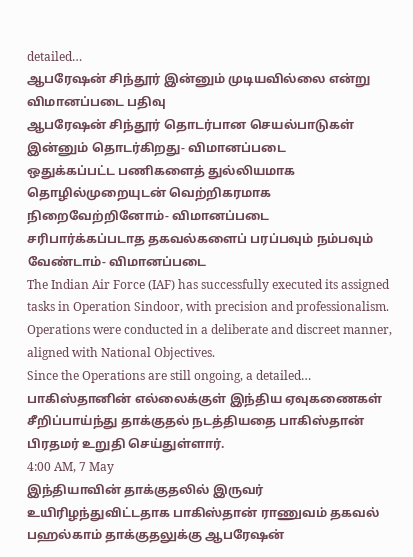detailed…
ஆபரேஷன் சிந்தூர் இன்னும் முடியவில்லை என்று விமானப்படை பதிவு
ஆபரேஷன் சிந்தூர் தொடர்பான செயல்பாடுகள் இன்னும் தொடர்கிறது- விமானப்படை
ஒதுக்கப்பட்ட பணிகளைத் துல்லியமாக தொழில்முறையுடன் வெற்றிகரமாக நிறைவேற்றினோம்- விமானப்படை
சரிபார்க்கப்படாத தகவல்களைப் பரப்பவும் நம்பவும் வேண்டாம்- விமானப்படை
The Indian Air Force (IAF) has successfully executed its assigned tasks in Operation Sindoor, with precision and professionalism. Operations were conducted in a deliberate and discreet manner, aligned with National Objectives.
Since the Operations are still ongoing, a detailed…
பாகிஸ்தானின் எல்லைக்குள் இந்திய ஏவுகணைகள் சீறிப்பாய்ந்து தாக்குதல் நடத்தியதை பாகிஸ்தான் பிரதமர் உறுதி செய்துள்ளார்.
4:00 AM, 7 May
இந்தியாவின் தாக்குதலில் இருவர் உயிரிழந்துவிட்டதாக பாகிஸ்தான் ராணுவம் தகவல்
பஹல்காம் தாக்குதலுக்கு ஆபரேஷன்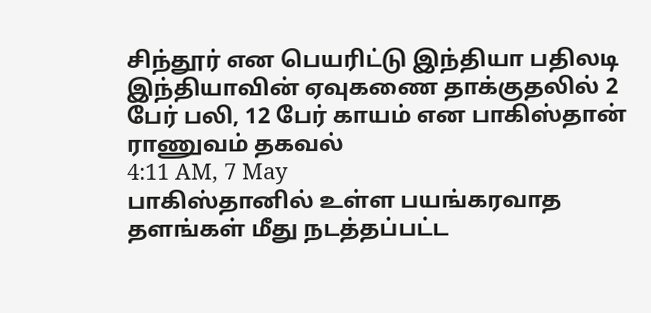சிந்தூர் என பெயரிட்டு இந்தியா பதிலடி
இந்தியாவின் ஏவுகணை தாக்குதலில் 2 பேர் பலி, 12 பேர் காயம் என பாகிஸ்தான் ராணுவம் தகவல்
4:11 AM, 7 May
பாகிஸ்தானில் உள்ள பயங்கரவாத தளங்கள் மீது நடத்தப்பட்ட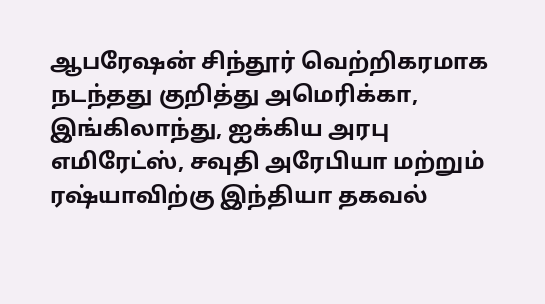ஆபரேஷன் சிந்தூர் வெற்றிகரமாக நடந்தது குறித்து அமெரிக்கா, இங்கிலாந்து, ஐக்கிய அரபு எமிரேட்ஸ், சவுதி அரேபியா மற்றும் ரஷ்யாவிற்கு இந்தியா தகவல்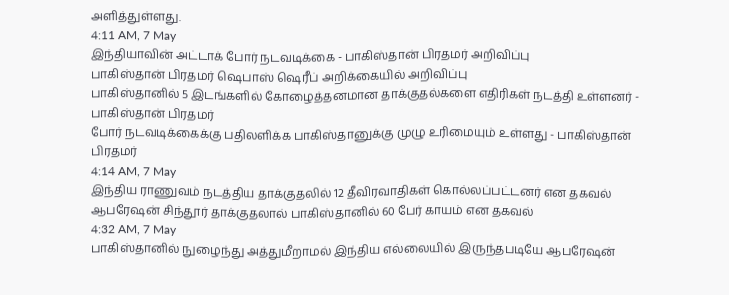அளித்துள்ளது.
4:11 AM, 7 May
இந்தியாவின் அட்டாக் போர் நடவடிக்கை - பாகிஸ்தான் பிரதமர் அறிவிப்பு
பாகிஸ்தான் பிரதமர் ஷெபாஸ் ஷெரீப் அறிக்கையில் அறிவிப்பு
பாகிஸ்தானில் 5 இடங்களில் கோழைத்தனமான தாக்குதல்களை எதிரிகள் நடத்தி உள்ளனர் - பாகிஸ்தான் பிரதமர்
போர் நடவடிக்கைக்கு பதிலளிக்க பாகிஸ்தானுக்கு முழு உரிமையும் உள்ளது - பாகிஸ்தான் பிரதமர்
4:14 AM, 7 May
இந்திய ராணுவம் நடத்திய தாக்குதலில் 12 தீவிரவாதிகள் கொல்லப்பட்டனர் என தகவல்
ஆபரேஷன் சிந்தூர் தாக்குதலால் பாகிஸ்தானில் 60 பேர் காயம் என தகவல்
4:32 AM, 7 May
பாகிஸ்தானில் நுழைந்து அத்துமீறாமல் இந்திய எல்லையில் இருந்தபடியே ஆபரேஷன்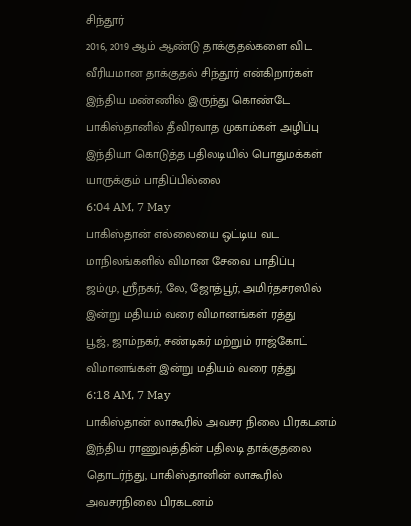சிந்தூர்
2016, 2019 ஆம் ஆண்டு தாக்குதல்களை விட வீரியமான தாக்குதல் சிந்தூர் என்கிறார்கள்
இந்திய மண்ணில் இருந்து கொண்டே பாகிஸ்தானில் தீவிரவாத முகாம்கள் அழிப்பு
இந்தியா கொடுத்த பதிலடியில் பொதுமக்கள் யாருக்கும் பாதிப்பில்லை
6:04 AM, 7 May
பாகிஸ்தான் எல்லையை ஒட்டிய வட மாநிலங்களில் விமான சேவை பாதிப்பு
ஜம்மு, ஸ்ரீநகர், லே, ஜோத்பூர், அமிர்தசரஸில் இன்று மதியம் வரை விமானங்கள் ரத்து
பூஜ், ஜாம்நகர், சண்டிகர் மற்றும் ராஜ்கோட் விமானங்கள் இன்று மதியம் வரை ரத்து
6:18 AM, 7 May
பாகிஸ்தான் லாகூரில் அவசர நிலை பிரகடனம்
இந்திய ராணுவத்தின் பதிலடி தாக்குதலை தொடர்ந்து, பாகிஸ்தானின் லாகூரில் அவசரநிலை பிரகடனம்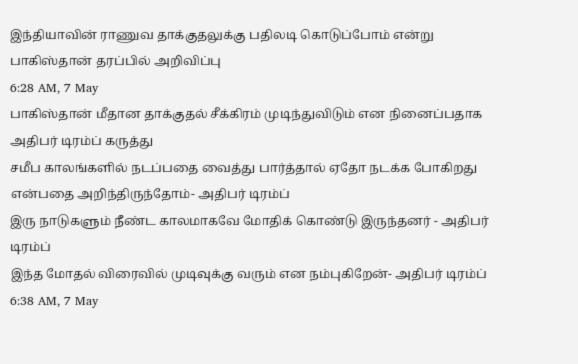இந்தியாவின் ராணுவ தாக்குதலுக்கு பதிலடி கொடுப்போம் என்று பாகிஸ்தான் தரப்பில் அறிவிப்பு
6:28 AM, 7 May
பாகிஸ்தான் மீதான தாக்குதல் சீக்கிரம் முடிந்துவிடும் என நினைப்பதாக அதிபர் டிரம்ப் கருத்து
சமீப காலங்களில் நடப்பதை வைத்து பார்த்தால் ஏதோ நடக்க போகிறது என்பதை அறிந்திருந்தோம்- அதிபர் டிரம்ப்
இரு நாடுகளும் நீண்ட காலமாகவே மோதிக் கொண்டு இருந்தனர் - அதிபர் டிரம்ப்
இந்த மோதல் விரைவில் முடிவுக்கு வரும் என நம்புகிறேன்- அதிபர் டிரம்ப்
6:38 AM, 7 May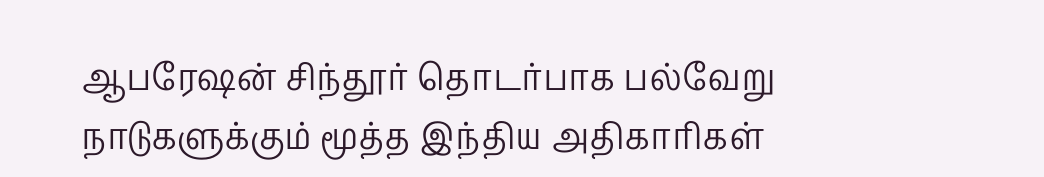ஆபரேஷன் சிந்தூர் தொடர்பாக பல்வேறு நாடுகளுக்கும் மூத்த இந்திய அதிகாரிகள்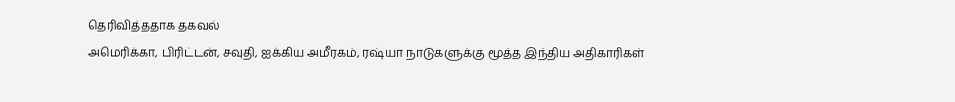தெரிவித்ததாக தகவல்
அமெரிக்கா, பிரிட்டன், சவுதி, ஐக்கிய அமீரகம், ரஷ்யா நாடுகளுக்கு மூத்த இந்திய அதிகாரிகள்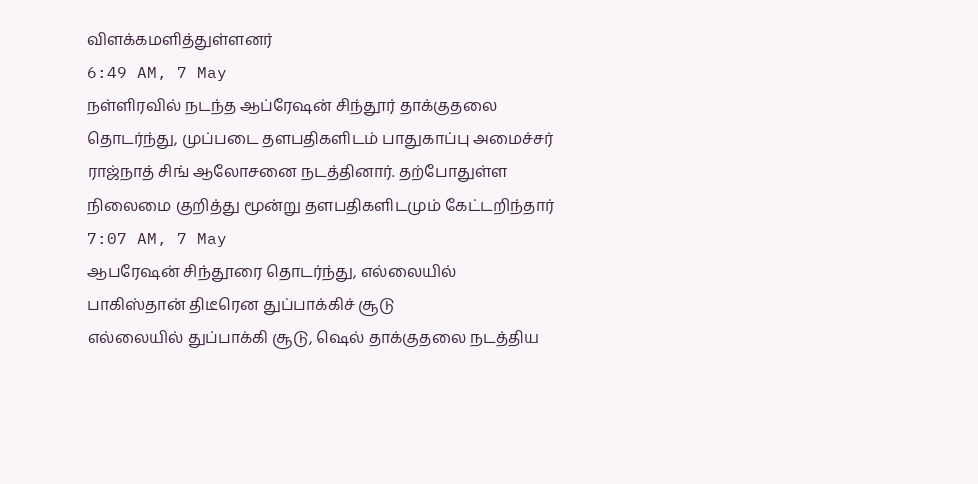விளக்கமளித்துள்ளனர்
6:49 AM, 7 May
நள்ளிரவில் நடந்த ஆப்ரேஷன் சிந்தூர் தாக்குதலை தொடர்ந்து, முப்படை தளபதிகளிடம் பாதுகாப்பு அமைச்சர் ராஜ்நாத் சிங் ஆலோசனை நடத்தினார். தற்போதுள்ள நிலைமை குறித்து மூன்று தளபதிகளிடமும் கேட்டறிந்தார்
7:07 AM, 7 May
ஆபரேஷன் சிந்தூரை தொடர்ந்து, எல்லையில் பாகிஸ்தான் திடீரென துப்பாக்கிச் சூடு
எல்லையில் துப்பாக்கி சூடு, ஷெல் தாக்குதலை நடத்திய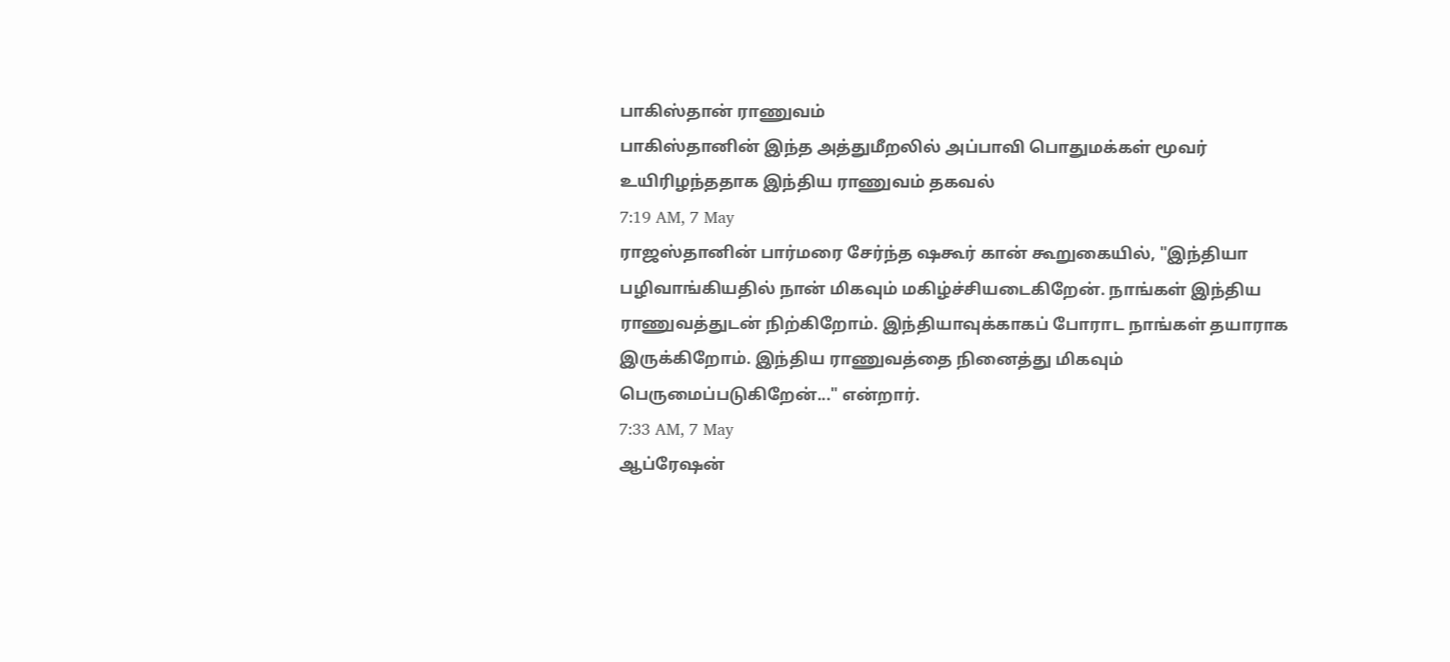பாகிஸ்தான் ராணுவம்
பாகிஸ்தானின் இந்த அத்துமீறலில் அப்பாவி பொதுமக்கள் மூவர் உயிரிழந்ததாக இந்திய ராணுவம் தகவல்
7:19 AM, 7 May
ராஜஸ்தானின் பார்மரை சேர்ந்த ஷகூர் கான் கூறுகையில், "இந்தியா பழிவாங்கியதில் நான் மிகவும் மகிழ்ச்சியடைகிறேன். நாங்கள் இந்திய ராணுவத்துடன் நிற்கிறோம். இந்தியாவுக்காகப் போராட நாங்கள் தயாராக இருக்கிறோம். இந்திய ராணுவத்தை நினைத்து மிகவும் பெருமைப்படுகிறேன்..." என்றார்.
7:33 AM, 7 May
ஆப்ரேஷன்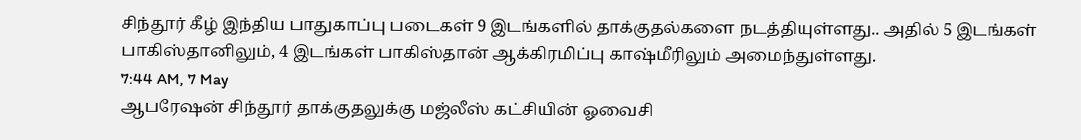சிந்தூர் கீழ் இந்திய பாதுகாப்பு படைகள் 9 இடங்களில் தாக்குதல்களை நடத்தியுள்ளது.. அதில் 5 இடங்கள் பாகிஸ்தானிலும், 4 இடங்கள் பாகிஸ்தான் ஆக்கிரமிப்பு காஷ்மீரிலும் அமைந்துள்ளது.
7:44 AM, 7 May
ஆபரேஷன் சிந்தூர் தாக்குதலுக்கு மஜ்லீஸ் கட்சியின் ஓவைசி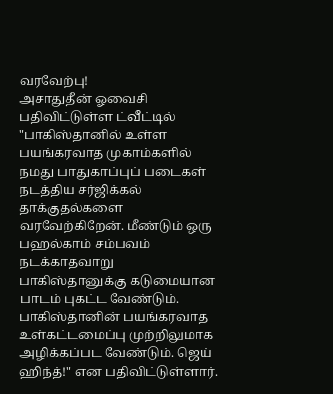வரவேற்பு!
அசாதுதீன் ஓவைசி பதிவிட்டுள்ள ட்வீட்டில் "பாகிஸ்தானில் உள்ள பயங்கரவாத முகாம்களில் நமது பாதுகாப்புப் படைகள் நடத்திய சர்ஜிக்கல் தாக்குதல்களை வரவேற்கிறேன். மீண்டும் ஒரு பஹல்காம் சம்பவம் நடக்காதவாறு பாகிஸ்தானுக்கு கடுமையான பாடம் புகட்ட வேண்டும். பாகிஸ்தானின் பயங்கரவாத உள்கட்டமைப்பு முற்றிலுமாக அழிக்கப்பட வேண்டும். ஜெய் ஹிந்த்!" என பதிவிட்டுள்ளார்.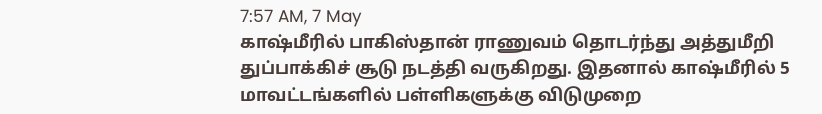7:57 AM, 7 May
காஷ்மீரில் பாகிஸ்தான் ராணுவம் தொடர்ந்து அத்துமீறி துப்பாக்கிச் சூடு நடத்தி வருகிறது. இதனால் காஷ்மீரில் 5 மாவட்டங்களில் பள்ளிகளுக்கு விடுமுறை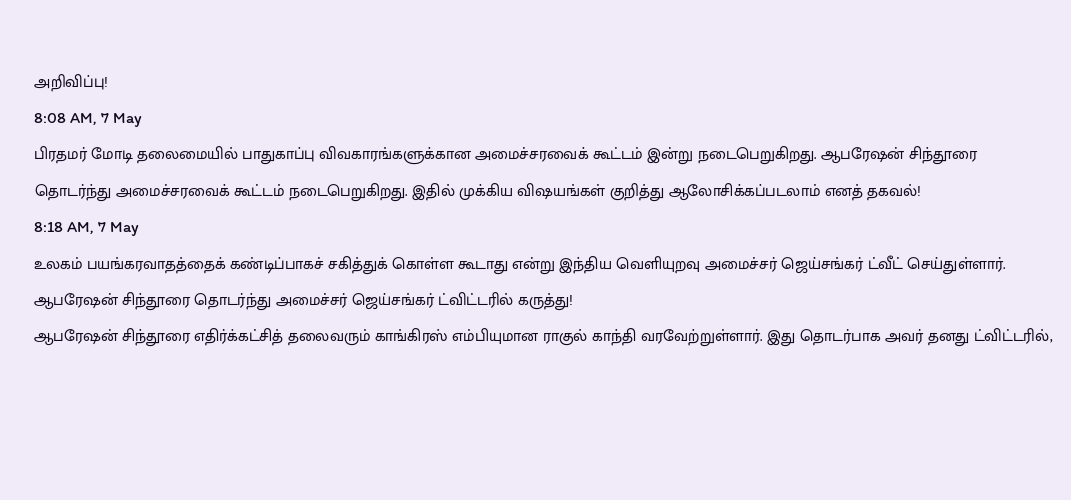அறிவிப்பு!
8:08 AM, 7 May
பிரதமர் மோடி தலைமையில் பாதுகாப்பு விவகாரங்களுக்கான அமைச்சரவைக் கூட்டம் இன்று நடைபெறுகிறது. ஆபரேஷன் சிந்தூரை தொடர்ந்து அமைச்சரவைக் கூட்டம் நடைபெறுகிறது. இதில் முக்கிய விஷயங்கள் குறித்து ஆலோசிக்கப்படலாம் எனத் தகவல்!
8:18 AM, 7 May
உலகம் பயங்கரவாதத்தைக் கண்டிப்பாகச் சகித்துக் கொள்ள கூடாது என்று இந்திய வெளியுறவு அமைச்சர் ஜெய்சங்கர் ட்வீட் செய்துள்ளார். ஆபரேஷன் சிந்தூரை தொடர்ந்து அமைச்சர் ஜெய்சங்கர் ட்விட்டரில் கருத்து!
ஆபரேஷன் சிந்தூரை எதிர்க்கட்சித் தலைவரும் காங்கிரஸ் எம்பியுமான ராகுல் காந்தி வரவேற்றுள்ளார். இது தொடர்பாக அவர் தனது ட்விட்டரில்,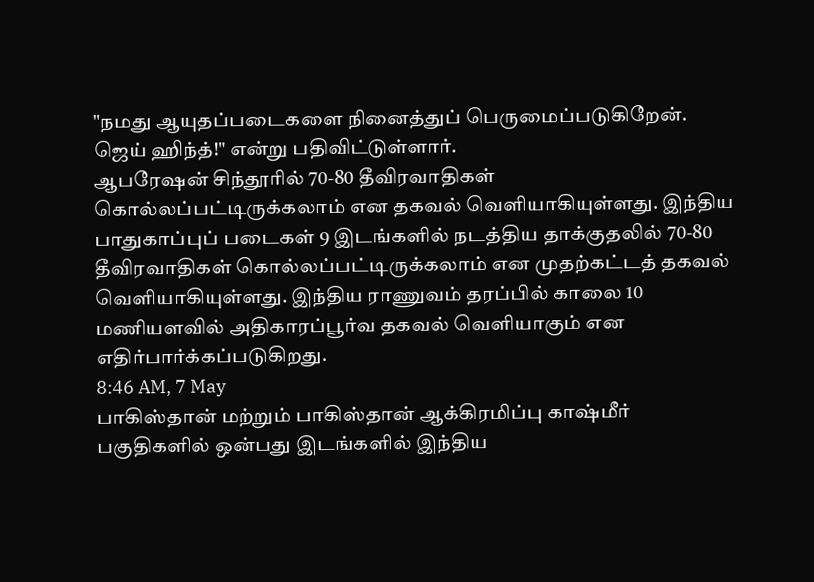"நமது ஆயுதப்படைகளை நினைத்துப் பெருமைப்படுகிறேன். ஜெய் ஹிந்த்!" என்று பதிவிட்டுள்ளார்.
ஆபரேஷன் சிந்தூரில் 70-80 தீவிரவாதிகள் கொல்லப்பட்டிருக்கலாம் என தகவல் வெளியாகியுள்ளது. இந்திய பாதுகாப்புப் படைகள் 9 இடங்களில் நடத்திய தாக்குதலில் 70-80 தீவிரவாதிகள் கொல்லப்பட்டிருக்கலாம் என முதற்கட்டத் தகவல் வெளியாகியுள்ளது. இந்திய ராணுவம் தரப்பில் காலை 10 மணியளவில் அதிகாரப்பூர்வ தகவல் வெளியாகும் என எதிர்பார்க்கப்படுகிறது.
8:46 AM, 7 May
பாகிஸ்தான் மற்றும் பாகிஸ்தான் ஆக்கிரமிப்பு காஷ்மீர் பகுதிகளில் ஒன்பது இடங்களில் இந்திய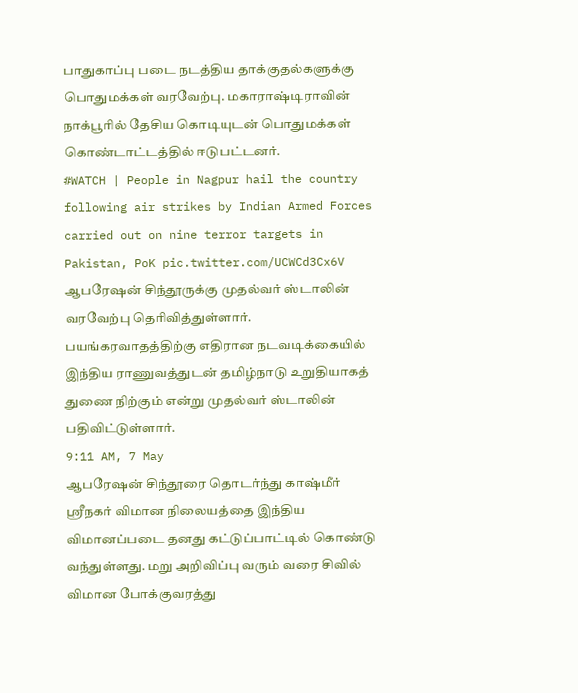பாதுகாப்பு படை நடத்திய தாக்குதல்களுக்கு பொதுமக்கள் வரவேற்பு. மகாராஷ்டிராவின் நாக்பூரில் தேசிய கொடியுடன் பொதுமக்கள் கொண்டாட்டத்தில் ஈடுபட்டனர்.
#WATCH | People in Nagpur hail the country following air strikes by Indian Armed Forces carried out on nine terror targets in Pakistan, PoK pic.twitter.com/UCWCd3Cx6V
ஆபரேஷன் சிந்தூருக்கு முதல்வர் ஸ்டாலின் வரவேற்பு தெரிவித்துள்ளார். பயங்கரவாதத்திற்கு எதிரான நடவடிக்கையில் இந்திய ராணுவத்துடன் தமிழ்நாடு உறுதியாகத் துணை நிற்கும் என்று முதல்வர் ஸ்டாலின் பதிவிட்டுள்ளார்.
9:11 AM, 7 May
ஆபரேஷன் சிந்தூரை தொடர்ந்து காஷ்மீர் ஸ்ரீநகர் விமான நிலையத்தை இந்திய விமானப்படை தனது கட்டுப்பாட்டில் கொண்டு வந்துள்ளது. மறு அறிவிப்பு வரும் வரை சிவில் விமான போக்குவரத்து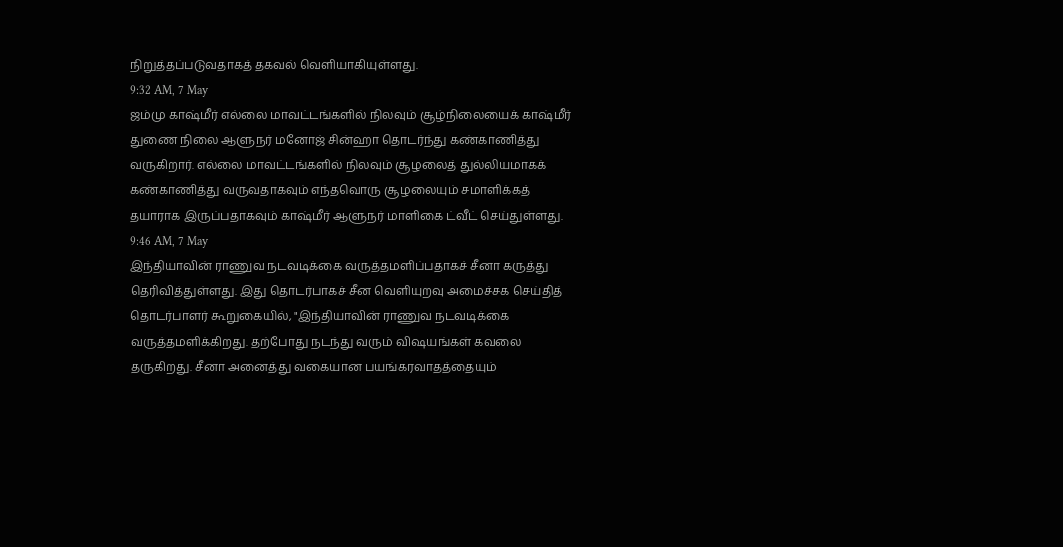நிறுத்தப்படுவதாகத் தகவல் வெளியாகியுள்ளது.
9:32 AM, 7 May
ஜம்மு காஷ்மீர் எல்லை மாவட்டங்களில் நிலவும் சூழ்நிலையைக் காஷ்மீர் துணை நிலை ஆளுநர் மனோஜ் சின்ஹா தொடர்ந்து கண்காணித்து வருகிறார். எல்லை மாவட்டங்களில் நிலவும் சூழலைத் துல்லியமாகக் கண்காணித்து வருவதாகவும் எந்தவொரு சூழலையும் சமாளிக்கத் தயாராக இருப்பதாகவும் காஷ்மீர் ஆளுநர் மாளிகை ட்வீட் செய்துள்ளது.
9:46 AM, 7 May
இந்தியாவின் ராணுவ நடவடிக்கை வருத்தமளிப்பதாகச் சீனா கருத்து தெரிவித்துள்ளது. இது தொடர்பாகச் சீன வெளியுறவு அமைச்சக செய்தித் தொடர்பாளர் கூறுகையில், "இந்தியாவின் ராணுவ நடவடிக்கை வருத்தமளிக்கிறது. தற்போது நடந்து வரும் விஷயங்கள் கவலை தருகிறது. சீனா அனைத்து வகையான பயங்கரவாதத்தையும்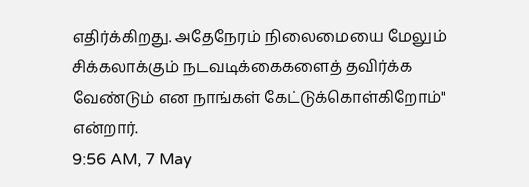எதிர்க்கிறது. அதேநேரம் நிலைமையை மேலும் சிக்கலாக்கும் நடவடிக்கைகளைத் தவிர்க்க வேண்டும் என நாங்கள் கேட்டுக்கொள்கிறோம்" என்றார்.
9:56 AM, 7 May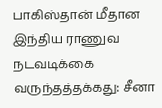பாகிஸ்தான் மீதான இந்திய ராணுவ நடவடிக்கை வருந்தத்தக்கது: சீனா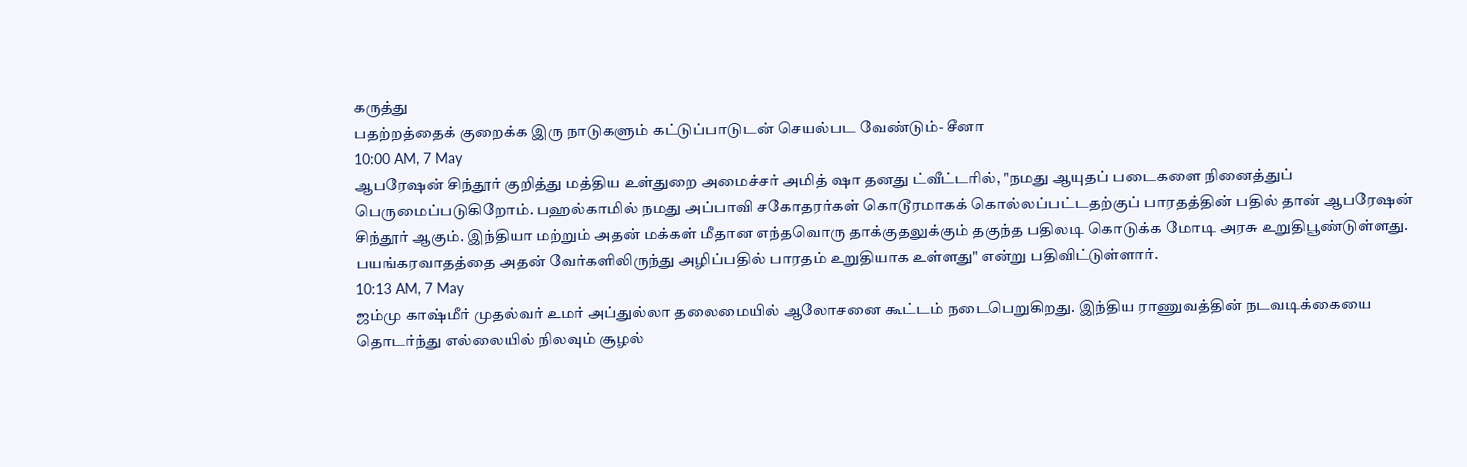கருத்து
பதற்றத்தைக் குறைக்க இரு நாடுகளும் கட்டுப்பாடுடன் செயல்பட வேண்டும்- சீனா
10:00 AM, 7 May
ஆபரேஷன் சிந்தூர் குறித்து மத்திய உள்துறை அமைச்சர் அமித் ஷா தனது ட்வீட்டரில், "நமது ஆயுதப் படைகளை நினைத்துப் பெருமைப்படுகிறோம். பஹல்காமில் நமது அப்பாவி சகோதரர்கள் கொடூரமாகக் கொல்லப்பட்டதற்குப் பாரதத்தின் பதில் தான் ஆபரேஷன் சிந்தூர் ஆகும். இந்தியா மற்றும் அதன் மக்கள் மீதான எந்தவொரு தாக்குதலுக்கும் தகுந்த பதிலடி கொடுக்க மோடி அரசு உறுதிபூண்டுள்ளது. பயங்கரவாதத்தை அதன் வேர்களிலிருந்து அழிப்பதில் பாரதம் உறுதியாக உள்ளது" என்று பதிவிட்டுள்ளார்.
10:13 AM, 7 May
ஜம்மு காஷ்மீர் முதல்வர் உமர் அப்துல்லா தலைமையில் ஆலோசனை கூட்டம் நடைபெறுகிறது. இந்திய ராணுவத்தின் நடவடிக்கையை தொடர்ந்து எல்லையில் நிலவும் சூழல்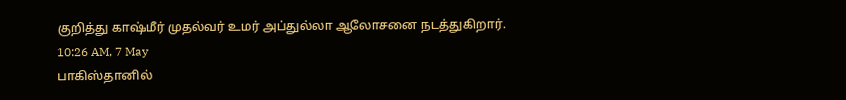குறித்து காஷ்மீர் முதல்வர் உமர் அப்துல்லா ஆலோசனை நடத்துகிறார்.
10:26 AM, 7 May
பாகிஸ்தானில்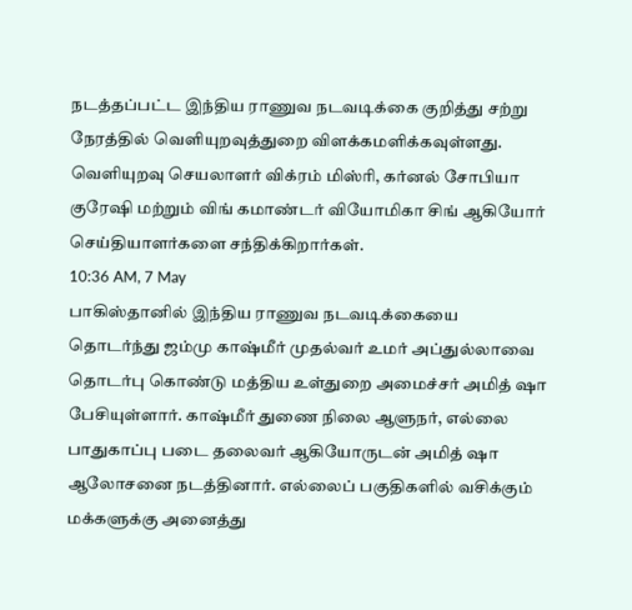நடத்தப்பட்ட இந்திய ராணுவ நடவடிக்கை குறித்து சற்று நேரத்தில் வெளியுறவுத்துறை விளக்கமளிக்கவுள்ளது. வெளியுறவு செயலாளர் விக்ரம் மிஸ்ரி, கர்னல் சோபியா குரேஷி மற்றும் விங் கமாண்டர் வியோமிகா சிங் ஆகியோர் செய்தியாளர்களை சந்திக்கிறார்கள்.
10:36 AM, 7 May
பாகிஸ்தானில் இந்திய ராணுவ நடவடிக்கையை தொடர்ந்து ஜம்மு காஷ்மீர் முதல்வர் உமர் அப்துல்லாவை தொடர்பு கொண்டு மத்திய உள்துறை அமைச்சர் அமித் ஷா பேசியுள்ளார். காஷ்மீர் துணை நிலை ஆளுநர், எல்லை பாதுகாப்பு படை தலைவர் ஆகியோருடன் அமித் ஷா ஆலோசனை நடத்தினார். எல்லைப் பகுதிகளில் வசிக்கும் மக்களுக்கு அனைத்து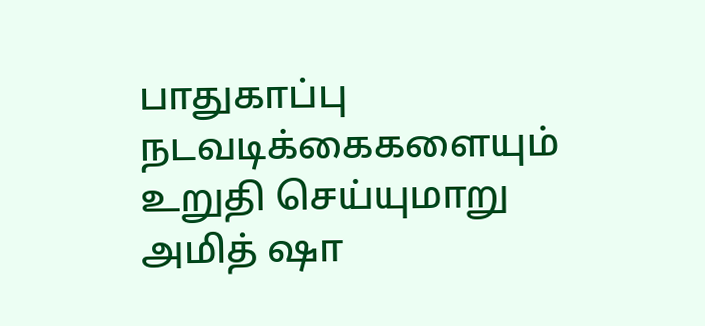பாதுகாப்பு நடவடிக்கைகளையும் உறுதி செய்யுமாறு அமித் ஷா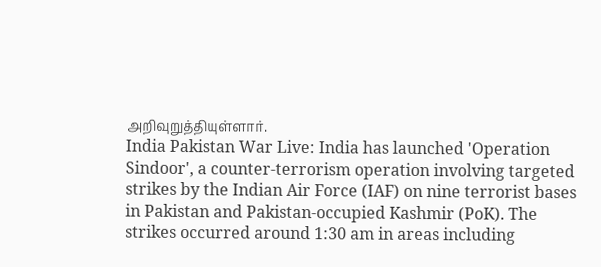அறிவுறுத்தியுள்ளார்.
India Pakistan War Live: India has launched 'Operation Sindoor', a counter-terrorism operation involving targeted strikes by the Indian Air Force (IAF) on nine terrorist bases in Pakistan and Pakistan-occupied Kashmir (PoK). The strikes occurred around 1:30 am in areas including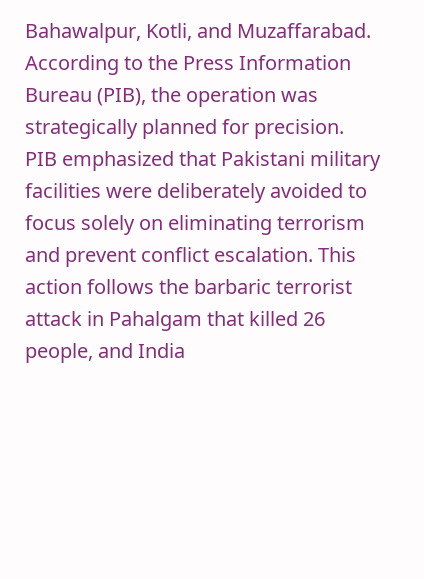Bahawalpur, Kotli, and Muzaffarabad. According to the Press Information Bureau (PIB), the operation was strategically planned for precision. PIB emphasized that Pakistani military facilities were deliberately avoided to focus solely on eliminating terrorism and prevent conflict escalation. This action follows the barbaric terrorist attack in Pahalgam that killed 26 people, and India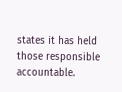states it has held those responsible accountable.